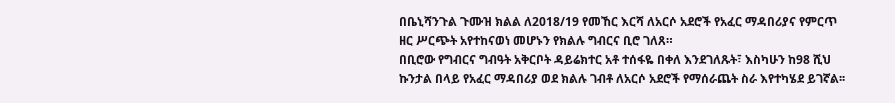በቤኒሻንጉል ጉሙዝ ክልል ለ2018/19 የመኸር እርሻ ለአርሶ አደሮች የአፈር ማዳበሪያና የምርጥ ዘር ሥርጭት አየተከናወነ መሆኑን የክልሉ ግብርና ቢሮ ገለጸ።
በቢሮው የግብርና ግብዓት አቅርቦት ዳይሬክተር አቶ ተሰፋዬ በቀለ እንደገለጹት፣ እስካሁን ከ98 ሺህ ኩንታል በላይ የአፈር ማዳበሪያ ወደ ክልሉ ገብቶ ለአርሶ አደሮች የማሰራጨት ስራ እየተካሄደ ይገኛል፡፡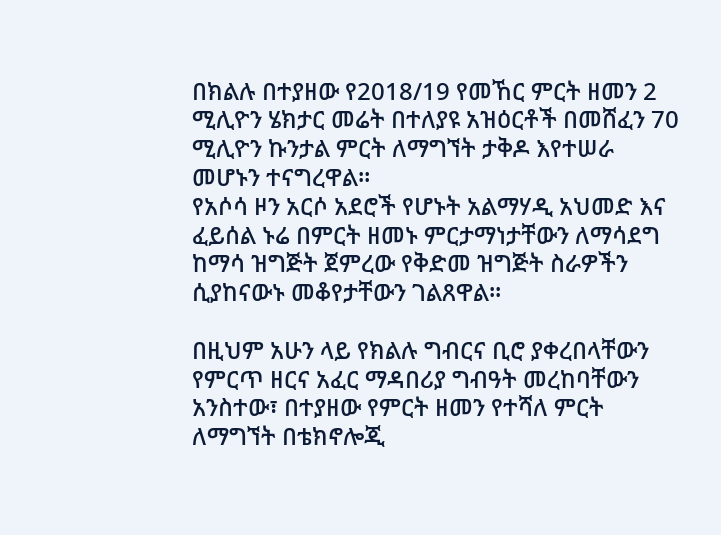በክልሉ በተያዘው የ2018/19 የመኸር ምርት ዘመን 2 ሚሊዮን ሄክታር መሬት በተለያዩ አዝዕርቶች በመሸፈን 70 ሚሊዮን ኩንታል ምርት ለማግኘት ታቅዶ እየተሠራ መሆኑን ተናግረዋል።
የአሶሳ ዞን አርሶ አደሮች የሆኑት አልማሃዲ አህመድ እና ፈይሰል ኑሬ በምርት ዘመኑ ምርታማነታቸውን ለማሳደግ ከማሳ ዝግጅት ጀምረው የቅድመ ዝግጅት ስራዎችን ሲያከናውኑ መቆየታቸውን ገልጸዋል፡፡

በዚህም አሁን ላይ የክልሉ ግብርና ቢሮ ያቀረበላቸውን የምርጥ ዘርና አፈር ማዳበሪያ ግብዓት መረከባቸውን አንስተው፣ በተያዘው የምርት ዘመን የተሻለ ምርት ለማግኘት በቴክኖሎጂ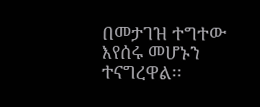በመታገዝ ተግተው እየሰሩ መሆኑን ተናግረዋል፡፡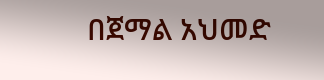በጀማል አህመድ